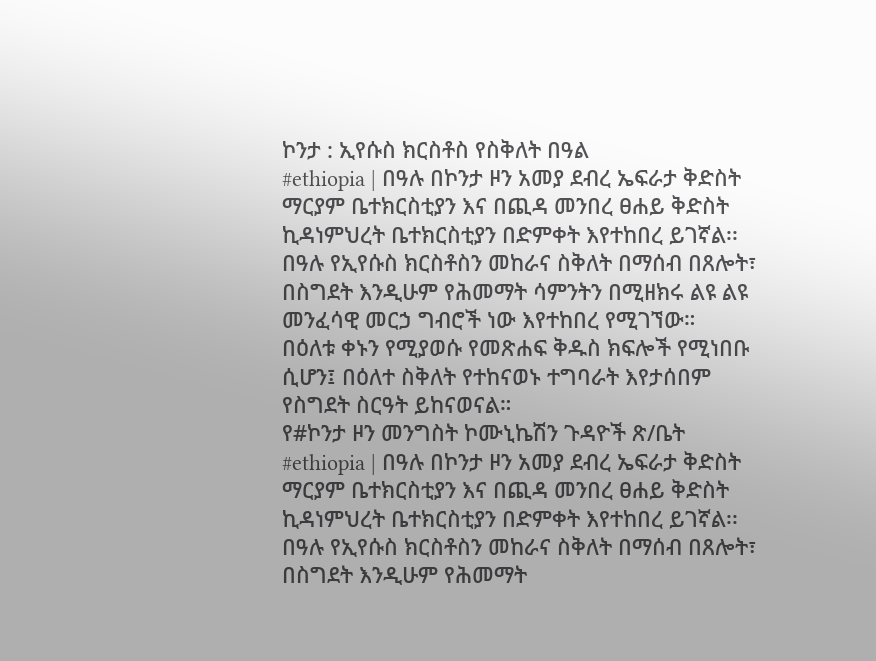ኮንታ : ኢየሱስ ክርስቶስ የስቅለት በዓል
#ethiopia | በዓሉ በኮንታ ዞን አመያ ደብረ ኤፍራታ ቅድስት ማርያም ቤተክርስቲያን እና በጪዳ መንበረ ፀሐይ ቅድስት ኪዳነምህረት ቤተክርስቲያን በድምቀት እየተከበረ ይገኛል፡፡
በዓሉ የኢየሱስ ክርስቶስን መከራና ስቅለት በማሰብ በጸሎት፣ በስግደት እንዲሁም የሕመማት ሳምንትን በሚዘክሩ ልዩ ልዩ መንፈሳዊ መርኃ ግብሮች ነው እየተከበረ የሚገኘው።
በዕለቱ ቀኑን የሚያወሱ የመጽሐፍ ቅዱስ ክፍሎች የሚነበቡ ሲሆን፤ በዕለተ ስቅለት የተከናወኑ ተግባራት እየታሰበም የስግደት ስርዓት ይከናወናል።
የ#ኮንታ ዞን መንግስት ኮሙኒኬሽን ጉዳዮች ጽ/ቤት
#ethiopia | በዓሉ በኮንታ ዞን አመያ ደብረ ኤፍራታ ቅድስት ማርያም ቤተክርስቲያን እና በጪዳ መንበረ ፀሐይ ቅድስት ኪዳነምህረት ቤተክርስቲያን በድምቀት እየተከበረ ይገኛል፡፡
በዓሉ የኢየሱስ ክርስቶስን መከራና ስቅለት በማሰብ በጸሎት፣ በስግደት እንዲሁም የሕመማት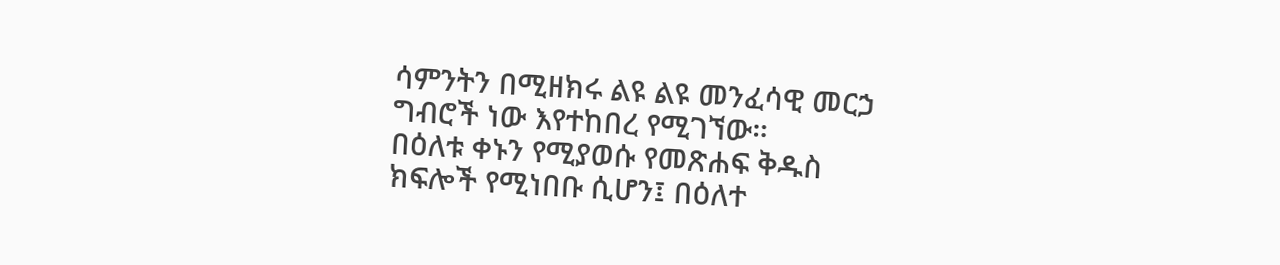ሳምንትን በሚዘክሩ ልዩ ልዩ መንፈሳዊ መርኃ ግብሮች ነው እየተከበረ የሚገኘው።
በዕለቱ ቀኑን የሚያወሱ የመጽሐፍ ቅዱስ ክፍሎች የሚነበቡ ሲሆን፤ በዕለተ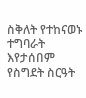ስቅለት የተከናወኑ ተግባራት እየታሰበም የስግደት ስርዓት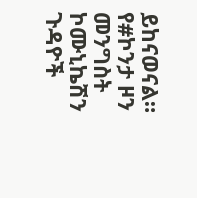ይከናወናል።
የ#ኮንታ ዞን መንግስት ኮሙኒኬሽን ጉዳዮች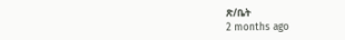ጽ/ቤት
2 months ago